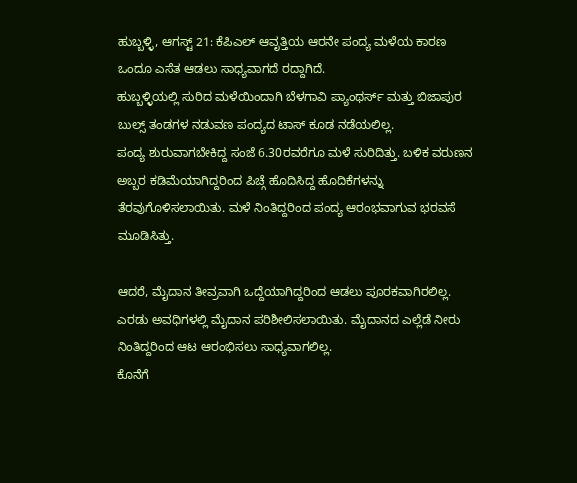ಹುಬ್ಬಳ್ಳಿ, ಆಗಸ್ಟ್ 21: ಕೆಪಿಎಲ್ ಆವೃತ್ತಿಯ ಆರನೇ ಪಂದ್ಯ ಮಳೆಯ ಕಾರಣ ಒಂದೂ ಎಸೆತ ಆಡಲು ಸಾಧ್ಯವಾಗದೆ ರದ್ದಾಗಿದೆ.
ಹುಬ್ಬಳ್ಳಿಯಲ್ಲಿ ಸುರಿದ ಮಳೆಯಿಂದಾಗಿ ಬೆಳಗಾವಿ ಪ್ಯಾಂಥರ್ಸ್ ಮತ್ತು ಬಿಜಾಪುರ ಬುಲ್ಸ್ ತಂಡಗಳ ನಡುವಣ ಪಂದ್ಯದ ಟಾಸ್ ಕೂಡ ನಡೆಯಲಿಲ್ಲ.
ಪಂದ್ಯ ಶುರುವಾಗಬೇಕಿದ್ದ ಸಂಜೆ 6.30ರವರೆಗೂ ಮಳೆ ಸುರಿದಿತ್ತು. ಬಳಿಕ ವರುಣನ ಅಬ್ಬರ ಕಡಿಮೆಯಾಗಿದ್ದರಿಂದ ಪಿಚ್ಗೆ ಹೊದಿಸಿದ್ದ ಹೊದಿಕೆಗಳನ್ನು ತೆರವುಗೊಳಿಸಲಾಯಿತು. ಮಳೆ ನಿಂತಿದ್ದರಿಂದ ಪಂದ್ಯ ಆರಂಭವಾಗುವ ಭರವಸೆ ಮೂಡಿಸಿತ್ತು.

ಆದರೆ, ಮೈದಾನ ತೀವ್ರವಾಗಿ ಒದ್ದೆಯಾಗಿದ್ದರಿಂದ ಆಡಲು ಪೂರಕವಾಗಿರಲಿಲ್ಲ. ಎರಡು ಅವಧಿಗಳಲ್ಲಿ ಮೈದಾನ ಪರಿಶೀಲಿಸಲಾಯಿತು. ಮೈದಾನದ ಎಲ್ಲೆಡೆ ನೀರು ನಿಂತಿದ್ದರಿಂದ ಆಟ ಆರಂಭಿಸಲು ಸಾಧ್ಯವಾಗಲಿಲ್ಲ.
ಕೊನೆಗೆ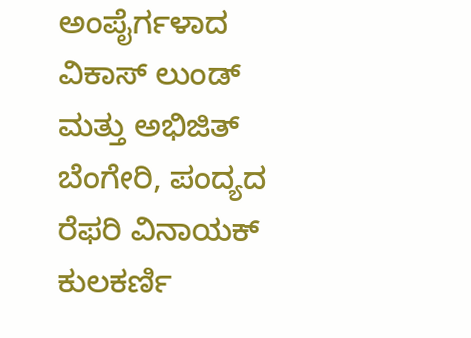ಅಂಪೈರ್ಗಳಾದ ವಿಕಾಸ್ ಲುಂಡ್ ಮತ್ತು ಅಭಿಜಿತ್ ಬೆಂಗೇರಿ, ಪಂದ್ಯದ ರೆಫರಿ ವಿನಾಯಕ್ ಕುಲಕರ್ಣಿ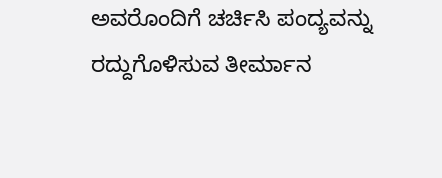ಅವರೊಂದಿಗೆ ಚರ್ಚಿಸಿ ಪಂದ್ಯವನ್ನು ರದ್ದುಗೊಳಿಸುವ ತೀರ್ಮಾನ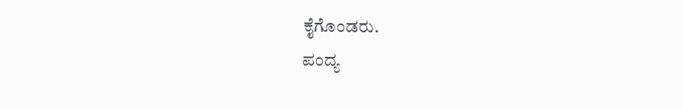ಕೈಗೊಂಡರು.
ಪಂದ್ಯ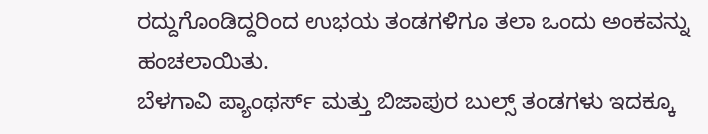ರದ್ದುಗೊಂಡಿದ್ದರಿಂದ ಉಭಯ ತಂಡಗಳಿಗೂ ತಲಾ ಒಂದು ಅಂಕವನ್ನು ಹಂಚಲಾಯಿತು.
ಬೆಳಗಾವಿ ಪ್ಯಾಂಥರ್ಸ್ ಮತ್ತು ಬಿಜಾಪುರ ಬುಲ್ಸ್ ತಂಡಗಳು ಇದಕ್ಕೂ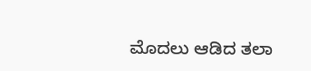ಮೊದಲು ಆಡಿದ ತಲಾ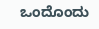ಒಂದೊಂದು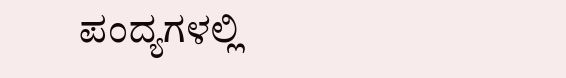ಪಂದ್ಯಗಳಲ್ಲಿ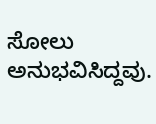ಸೋಲು ಅನುಭವಿಸಿದ್ದವು.